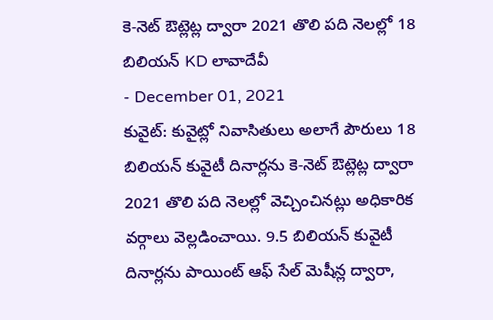కె-నెట్ ఔట్లెట్ల ద్వారా 2021 తొలి పది నెలల్లో 18 బిలియన్ KD లావాదేవీ
- December 01, 2021
కువైట్: కువైట్లో నివాసితులు అలాగే పౌరులు 18 బిలియన్ కువైటీ దినార్లను కె-నెట్ ఔట్లెట్ల ద్వారా 2021 తొలి పది నెలల్లో వెచ్చించినట్లు అధికారిక వర్గాలు వెల్లడించాయి. 9.5 బిలియన్ కువైటీ దినార్లను పాయింట్ ఆఫ్ సేల్ మెషీన్ల ద్వారా,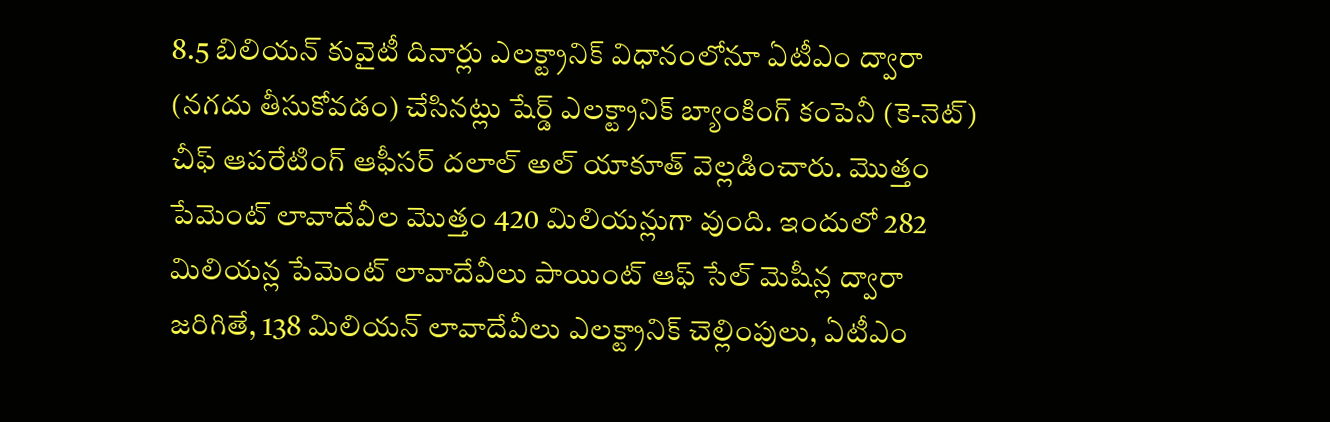8.5 బిలియన్ కువైటీ దినార్లు ఎలక్ట్రానిక్ విధానంలోనూ ఏటీఎం ద్వారా (నగదు తీసుకోవడం) చేసినట్లు షేర్డ్ ఎలక్ట్రానిక్ బ్యాంకింగ్ కంపెనీ (కె-నెట్) చీఫ్ ఆపరేటింగ్ ఆఫీసర్ దలాల్ అల్ యాకూత్ వెల్లడించారు. మొత్తం పేమెంట్ లావాదేవీల మొత్తం 420 మిలియన్లుగా వుంది. ఇందులో 282 మిలియన్ల పేమెంట్ లావాదేవీలు పాయింట్ ఆఫ్ సేల్ మెషీన్ల ద్వారా జరిగితే, 138 మిలియన్ లావాదేవీలు ఎలక్ట్రానిక్ చెల్లింపులు, ఏటీఎం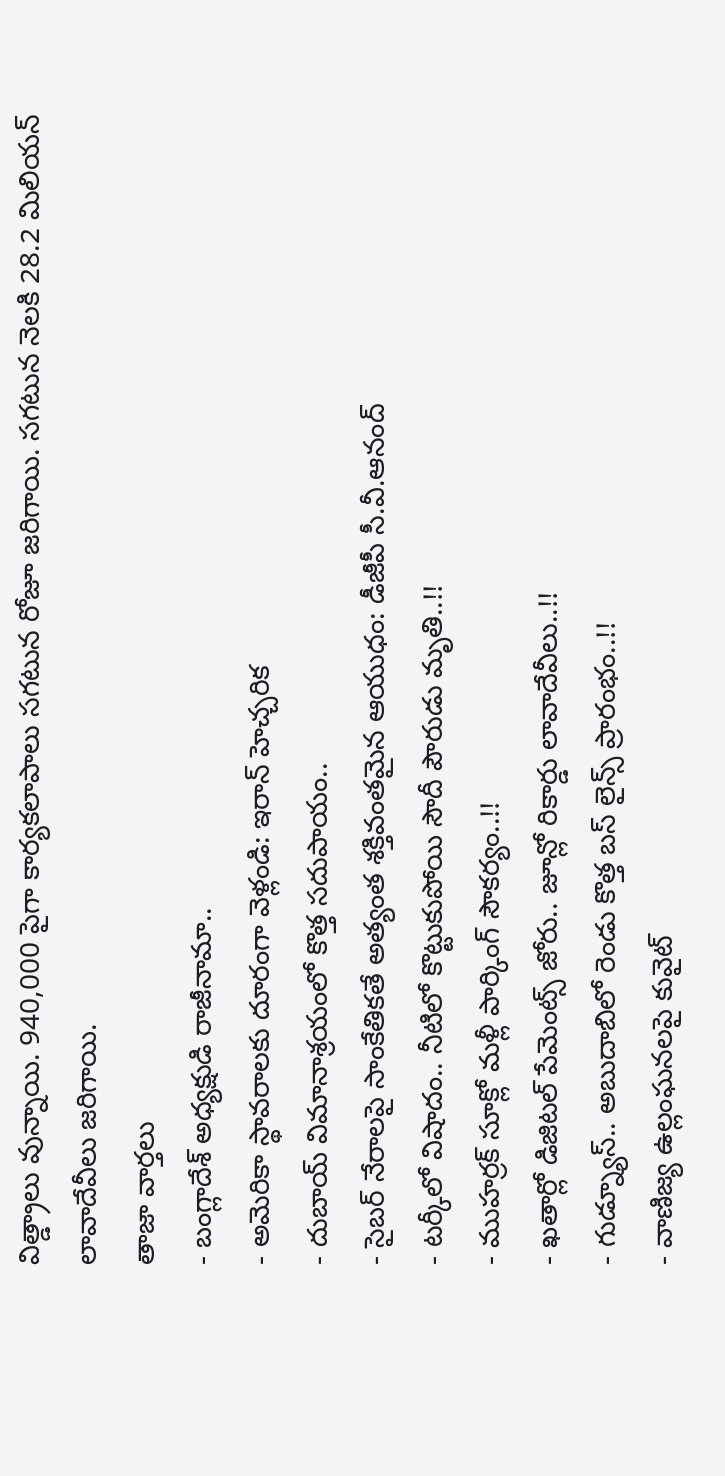విత్డ్రాలు వున్నాయి. 940,000 పైగా కార్యకలాపాలు సగటున రోజూ జరిగాయి. సగటున నెలకి 28.2 మిలియన్ లావాదేవీలు జరిగాయి.
తాజా వార్తలు
- బంగ్లాదేశ్ అధ్యక్షుడి రాజీనామా..
- అమెరికా స్థావరాలకు దూరంగా వెళ్లండి: ఇరాన్ హెచ్చరిక
- దుబాయ్ విమానాశ్రయంలో కొత్త సదుపాయం..
- సైబర్ నేరాలపై సాంకేతికతే అత్యంత శక్తివంతమైన ఆయుధం: డీజీపీ సీ.వీ.ఆనంద్
- టర్కీలో విషాదం.. నీటిలో కొట్టుకుపోయి సౌదీ పౌరుడు మృతి..!!
- ముహర్రక్ సూక్లో మళ్లీ పార్కింగ్ సౌకర్యం..!!
- ఖతార్లో డిజిటల్ పేమెంట్స్ జోరు.. జూన్లో రికార్డు లావాదేవీలు..!!
- గుడ్న్యూస్.. అబుదాబిలో రెండు కొత్త బస్ లైన్స్ ప్రారంభం..!!
- వాణిజ్య ఉల్లంఘనలపై కువైట్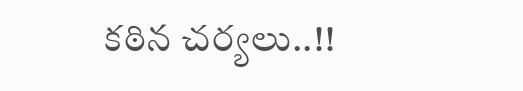కఠిన చర్యలు..!!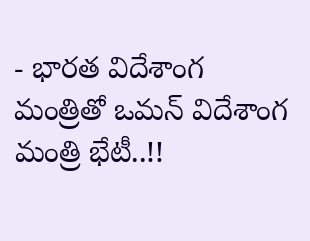- భారత విదేశాంగ మంత్రితో ఒమన్ విదేశాంగ మంత్రి భేటీ..!!